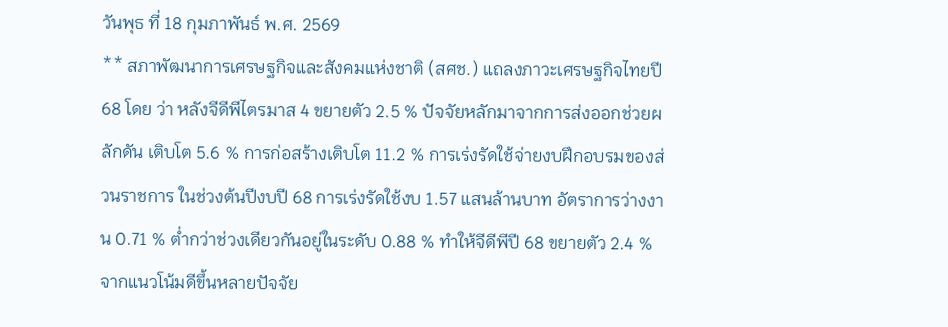วันพุธ ที่ 18 กุมภาพันธ์ พ.ศ. 2569
** สภาพัฒนาการเศรษฐกิจและสังคมแห่งชาติ (สศช.) แถลงภาวะเศรษฐกิจไทยปี 68 โดย ว่า หลังจีดีพีไตรมาส 4 ขยายตัว 2.5 % ปัจจัยหลักมาจากการส่งออกช่วยผลักดัน เติบโต 5.6 % การก่อสร้างเติบโต 11.2 % การเร่งรัดใช้จ่ายงบฝึกอบรมของส่วนราชการ ในช่วงต้นปีงบปี 68 การเร่งรัดใช้งบ 1.57 แสนล้านบาท อัตราการว่างงาน 0.71 % ต่ำกว่าช่วงเดียวกันอยู่ในระดับ 0.88 % ทำให้จีดีพีปี 68 ขยายตัว 2.4 % จากแนวโน้มดีขึ้นหลายปัจจัย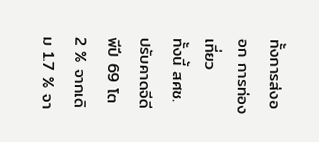ทั้งการส่งออก การท่องเที่ยว
ทั้งนี้ สศช. ปรับคาดจีดีพีปี 69 โต 2 % จากเดิม 1.7 % จา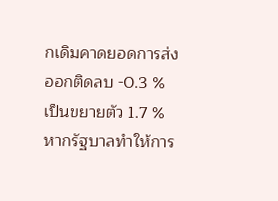กเดิมคาดยอดการส่งออกติดลบ -0.3 % เป็นขยายตัว 1.7 % หากรัฐบาลทำให้การ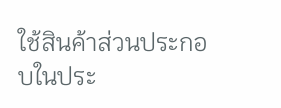ใช้สินค้าส่วนประกอบในประ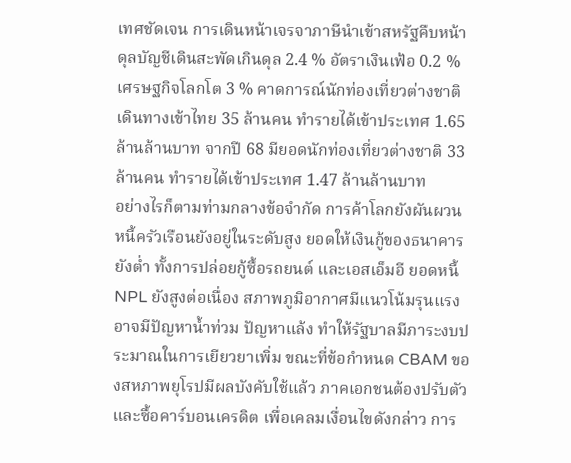เทศชัดเจน การเดินหน้าเจรจาภาษีนำเข้าสหรัฐคืบหน้า ดุลบัญชีเดินสะพัดเกินดุล 2.4 % อัตราเงินเฟ้อ 0.2 % เศรษฐกิจโลกโต 3 % คาดการณ์นักท่องเที่ยวต่างชาติเดินทางเข้าไทย 35 ล้านคน ทำรายได้เข้าประเทศ 1.65 ล้านล้านบาท จากปี 68 มียอดนักท่องเที่ยวต่างชาติ 33 ล้านคน ทำรายได้เข้าประเทศ 1.47 ล้านล้านบาท
อย่างไรก็ตามท่ามกลางข้อจำกัด การค้าโลกยังผันผวน หนี้ครัวเรือนยังอยู่ในระดับสูง ยอดให้เงินกู้ของธนาคารยังต่ำ ทั้งการปล่อยกู้ซื้อรถยนต์ และเอสเอ็มอี ยอดหนี้ NPL ยังสูงต่อเนื่อง สภาพภูมิอากาศมีแนวโน้มรุนแรง อาจมีปัญหาน้ำท่วม ปัญหาแล้ง ทำให้รัฐบาลมีภาระงบประมาณในการเยียวยาเพิ่ม ขณะที่ข้อกำหนด CBAM ของสหภาพยุโรปมีผลบังคับใช้แล้ว ภาคเอกชนต้องปรับตัวและซื้อคาร์บอนเครดิต เพื่อเคลมเงื่อนไขดังกล่าว การ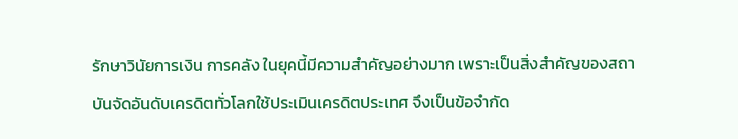รักษาวินัยการเงิน การคลัง ในยุคนี้มีความสำคัญอย่างมาก เพราะเป็นสิ่งสำคัญของสถาบันจัดอันดับเครดิตทั่วโลกใช้ประเมินเครดิตประเทศ จึงเป็นข้อจำกัด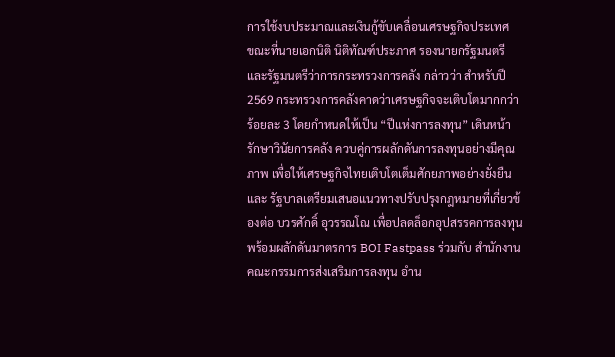การใช้งบประมาณและเงินกู้ขับเคลื่อนเศรษฐกิจประเทศ
ขณะที่นายเอกนิติ นิติทัณฑ์ประภาศ รองนายกรัฐมนตรีและรัฐมนตรีว่าการกระทรวงการคลัง กล่าวว่า สำหรับปี 2569 กระทรวงการคลังคาดว่าเศรษฐกิจจะเติบโตมากกว่าร้อยละ 3 โดยกำหนดให้เป็น “ปีแห่งการลงทุน” เดินหน้ารักษาวินัยการคลัง ควบคู่การผลักดันการลงทุนอย่างมีคุณภาพ เพื่อให้เศรษฐกิจไทยเติบโตเต็มศักยภาพอย่างยั่งยืน และ รัฐบาลเตรียมเสนอแนวทางปรับปรุงกฎหมายที่เกี่ยวข้องต่อ บวรศักดิ์ อุวรรณโณ เพื่อปลดล็อกอุปสรรคการลงทุน พร้อมผลักดันมาตรการ BOI Fastpass ร่วมกับ สำนักงานคณะกรรมการส่งเสริมการลงทุน อำน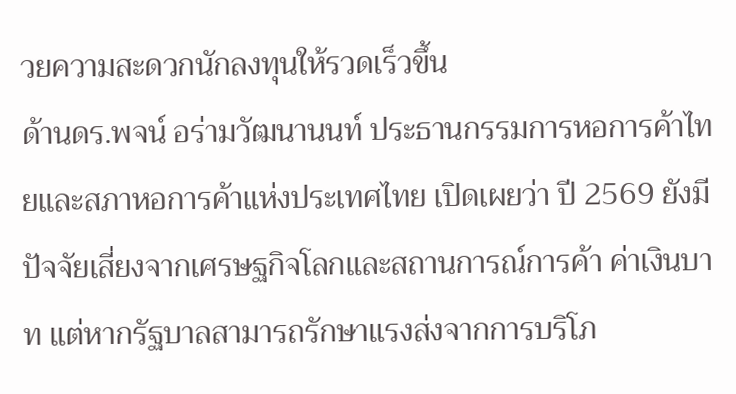วยความสะดวกนักลงทุนให้รวดเร็วขึ้น
ด้านดร.พจน์ อร่ามวัฒนานนท์ ประธานกรรมการหอการค้าไทยและสภาหอการค้าแห่งประเทศไทย เปิดเผยว่า ปี 2569 ยังมีปัจจัยเสี่ยงจากเศรษฐกิจโลกและสถานการณ์การค้า ค่าเงินบาท แต่หากรัฐบาลสามารถรักษาแรงส่งจากการบริโภ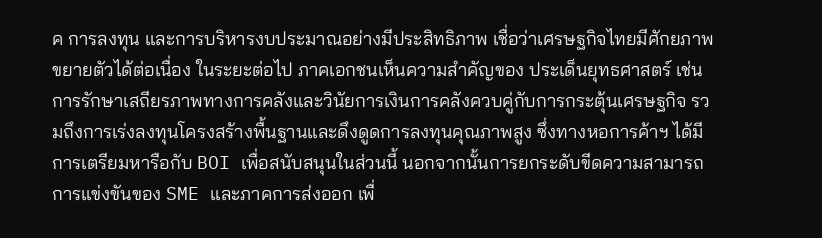ค การลงทุน และการบริหารงบประมาณอย่างมีประสิทธิภาพ เชื่อว่าเศรษฐกิจไทยมีศักยภาพขยายตัวได้ต่อเนื่อง ในระยะต่อไป ภาคเอกชนเห็นความสำคัญของ ประเด็นยุทธศาสตร์ เช่น การรักษาเสถียรภาพทางการคลังและวินัยการเงินการคลังควบคู่กับการกระตุ้นเศรษฐกิจ รวมถึงการเร่งลงทุนโครงสร้างพื้นฐานและดึงดูดการลงทุนคุณภาพสูง ซึ่งทางหอการค้าฯ ได้มีการเตรียมหารือกับ BOI เพื่อสนับสนุนในส่วนนี้ นอกจากนั้นการยกระดับขีดความสามารถการแข่งขันของ SME และภาคการส่งออก เพื่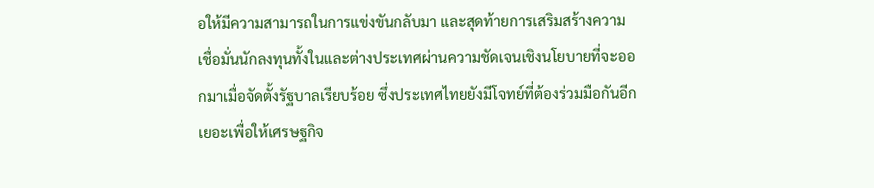อให้มีความสามารถในการแข่งขันกลับมา และสุดท้ายการเสริมสร้างความเชื่อมั่นนักลงทุนทั้งในและต่างประเทศผ่านความชัดเจนเชิงนโยบายที่จะออกมาเมื่อจัดตั้งรัฐบาลเรียบร้อย ซึ่งประเทศไทยยังมีโจทย์ที่ต้องร่วมมือกันอีกเยอะเพื่อให้เศรษฐกิจ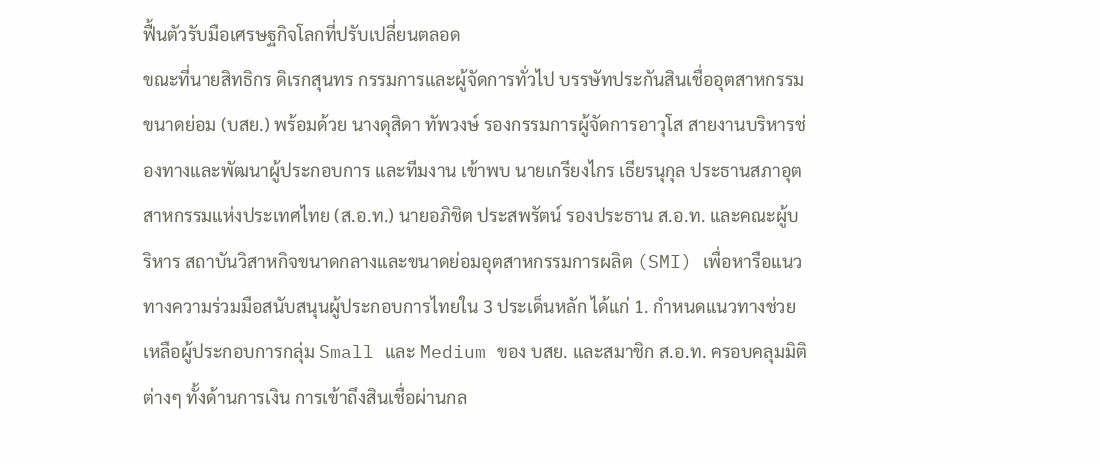ฟื้นตัวรับมือเศรษฐกิจโลกที่ปรับเปลี่ยนตลอด
ขณะที่นายสิทธิกร ดิเรกสุนทร กรรมการและผู้จัดการทั่วไป บรรษัทประกันสินเชื่ออุตสาหกรรมขนาดย่อม (บสย.) พร้อมด้วย นางดุสิดา ทัพวงษ์ รองกรรมการผู้จัดการอาวุโส สายงานบริหารช่องทางและพัฒนาผู้ประกอบการ และทีมงาน เข้าพบ นายเกรียงไกร เธียรนุกุล ประธานสภาอุตสาหกรรมแห่งประเทศไทย (ส.อ.ท.) นายอภิชิต ประสพรัตน์ รองประธาน ส.อ.ท. และคณะผู้บริหาร สถาบันวิสาหกิจขนาดกลางและขนาดย่อมอุตสาหกรรมการผลิต (SMI) เพื่อหารือแนวทางความร่วมมือสนับสนุนผู้ประกอบการไทยใน 3 ประเด็นหลัก ได้แก่ 1. กำหนดแนวทางช่วยเหลือผู้ประกอบการกลุ่ม Small และ Medium ของ บสย. และสมาชิก ส.อ.ท. ครอบคลุมมิติต่างๆ ทั้งด้านการเงิน การเข้าถึงสินเชื่อผ่านกล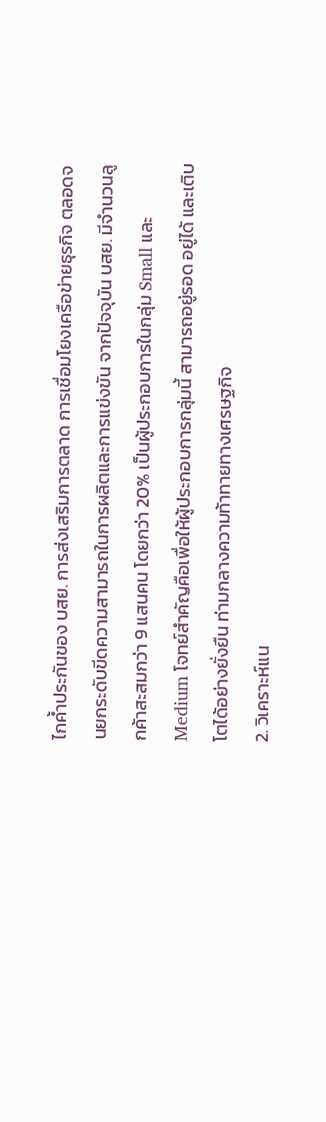ไกค้ำประกันของ บสย. การส่งเสริมการตลาด การเชื่อมโยงเครือข่ายธุรกิจ ตลอดจนยกระดับขีดความสามารถในการผลิตและการแข่งขัน จากปัจจุบัน บสย. มีจำนวนลูกค้าสะสมกว่า 9 แสนคน โดยกว่า 20% เป็นผู้ประกอบการในกลุ่ม Small และ Medium โจทย์สำคัญคือเพื่อให้ผู้ประกอบการกลุ่มนี้ สามารถอยู่รอด อยู่ได้ และเติบโตได้อย่างยั่งยืน ท่ามกลางความท้าทายทางเศรษฐกิจ
2. วิเคราะห์แน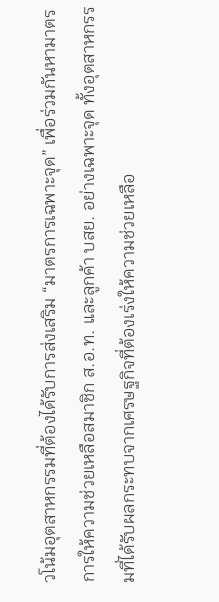วโน้มอุตสาหกรรมที่ต้องได้รับการส่งเสริม “มาตรการเฉพาะจุด” เพื่อร่วมกันหามาตรการให้ความช่วยเหลือสมาชิก ส.อ.ท. และลูกค้า บสย. อย่างเฉพาะจุด ทั้งอุตสาหกรรมที่ได้รับผลกระทบจากเศรษฐกิจที่ต้องเร่งให้ความช่วยเหลือ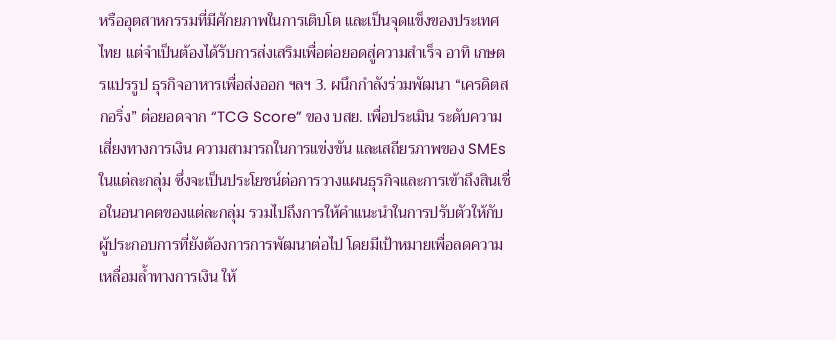หรืออุตสาหกรรมที่มีศักยภาพในการเติบโต และเป็นจุดแข็งของประเทศไทย แต่จำเป็นต้องได้รับการส่งเสริมเพื่อต่อยอดสู่ความสำเร็จ อาทิ เกษตรแปรรูป ธุรกิจอาหารเพื่อส่งออก ฯลฯ 3. ผนึกกำลังร่วมพัฒนา “เครดิตสกอริ่ง” ต่อยอดจาก “TCG Score” ของ บสย. เพื่อประเมิน ระดับความเสี่ยงทางการเงิน ความสามารถในการแข่งขัน และเสถียรภาพของ SMEs ในแต่ละกลุ่ม ซึ่งจะเป็นประโยชน์ต่อการวางแผนธุรกิจและการเข้าถึงสินเชื่อในอนาคตของแต่ละกลุ่ม รวมไปถึงการให้คำแนะนำในการปรับตัวให้กับผู้ประกอบการที่ยังต้องการการพัฒนาต่อไป โดยมีเป้าหมายเพื่อลดความเหลื่อมล้ำทางการเงิน ให้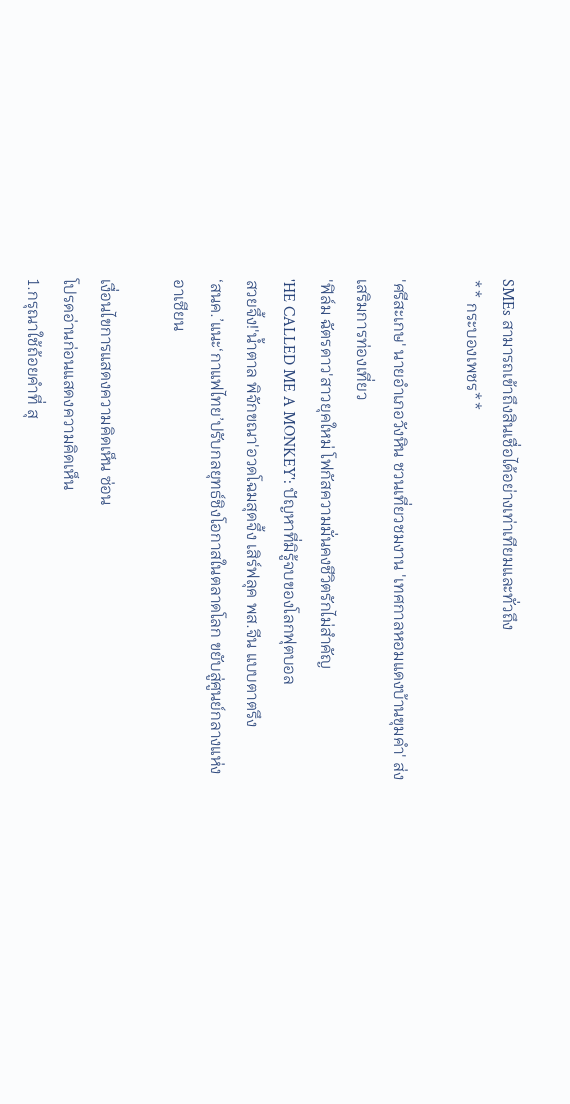SMEs สามารถเข้าถึงสินเชื่อได้อย่างเท่าเทียมและทั่วถึง
** กระบองเพชร**

'ศรีสะเกษ' นายอำเภอวังหิน ชวนเที่ยวชมงาน 'เทศกาลหอมแดงบ้านขุมคำ' ส่งเสริมการท่องเที่ยว
'ฟิล์ม ฉัตรดาว'สาวยุคใหม่ โฟกัสความมั่นคงชีวิตรักไม่สำคัญ
'HE CALLED ME A MONKEY': ปัญหาที่มิรู้จบของโลกฟุตบอล
สวยจึ้ง!'น้ำตาล พิจักขณา'อวดโฉมสุดจึ้ง เสิร์ฟลุค พส.จีน แบบตาตรึง
‘สนค.’แนะ‘กาแฟไทย’ปรับกลยุทธ์ชิงโอกาสในตลาดโลก ขยับสู่ศูนย์กลางแห่งอาเซียน

เงื่อนไขการแสดงความคิดเห็น ซ่อน
โปรดอ่านก่อนแสดงความคิดเห็น
1.กรุณาใช้ถ้อยคำที่ สุ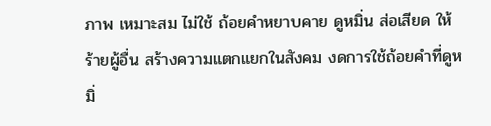ภาพ เหมาะสม ไม่ใช้ ถ้อยคำหยาบคาย ดูหมิ่น ส่อเสียด ให้ร้ายผู้อื่น สร้างความแตกแยกในสังคม งดการใช้ถ้อยคำที่ดูหมิ่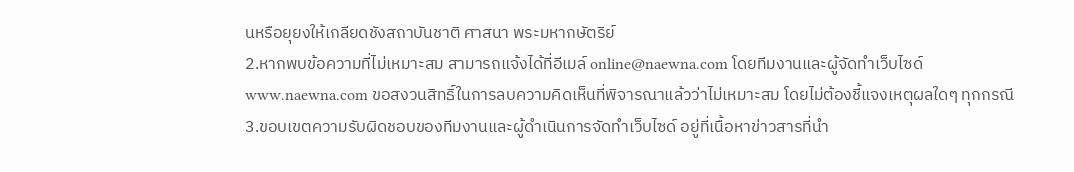นหรือยุยงให้เกลียดชังสถาบันชาติ ศาสนา พระมหากษัตริย์
2.หากพบข้อความที่ไม่เหมาะสม สามารถแจ้งได้ที่อีเมล์ online@naewna.com โดยทีมงานและผู้จัดทำเว็บไซด์ www.naewna.com ขอสงวนสิทธิ์ในการลบความคิดเห็นที่พิจารณาแล้วว่าไม่เหมาะสม โดยไม่ต้องชี้แจงเหตุผลใดๆ ทุกกรณี
3.ขอบเขตความรับผิดชอบของทีมงานและผู้ดำเนินการจัดทำเว็บไซด์ อยู่ที่เนื้อหาข่าวสารที่นำ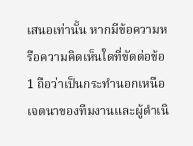เสนอเท่านั้น หากมีข้อความหรือความคิดเห็นใดที่ขัดต่อข้อ 1 ถือว่าเป็นกระทำนอกเหนือเจตนาของทีมงานและผู้ดำเนิ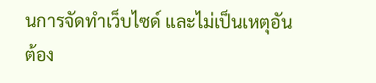นการจัดทำเว็บไซด์ และไม่เป็นเหตุอันต้อง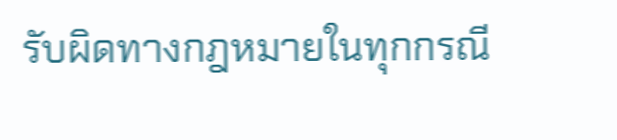รับผิดทางกฎหมายในทุกกรณี